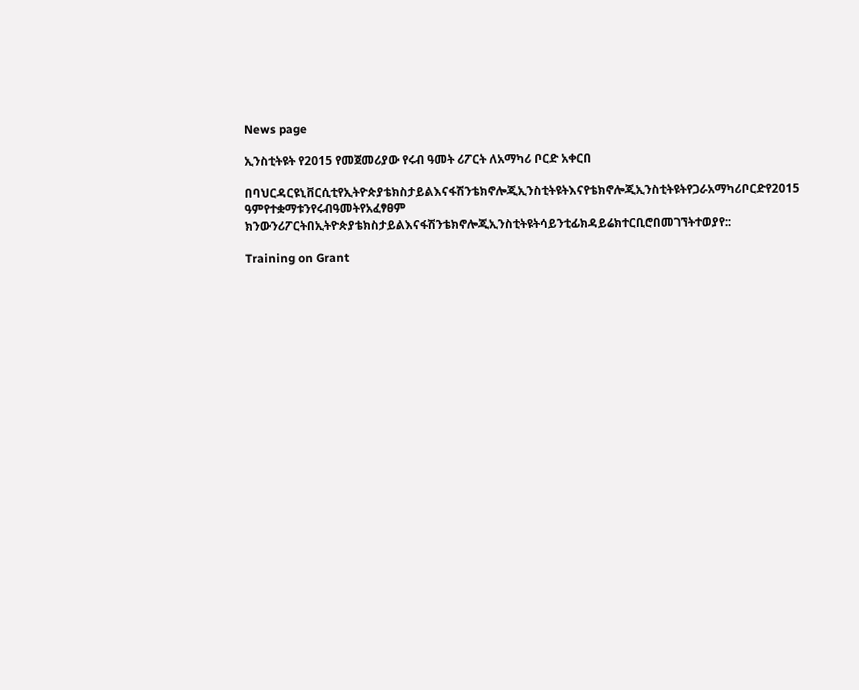News page

ኢንስቲትዩት የ2015 የመጀመሪያው የሩብ ዓመት ሪፖርት ለአማካሪ ቦርድ አቀርበ

በባህርዳርዩኒቨርሲቲየኢትዮጵያቴክስታይልእናፋሽንቴክኖሎጂኢንስቲትዩትእናየቴክኖሎጂኢንስቲትዩትየጋራአማካሪቦርድየ2015 ዓምየተቋማቱንየሩብዓመትየአፈፃፀም ክንውንሪፖርትበኢትዮጵያቴክስታይልእናፋሽንቴክኖሎጂኢንስቲትዩትሳይንቲፊክዳይሬክተርቢሮበመገኘትተወያየ::

Training on Grant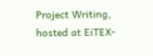Project Writing, hosted at EiTEX-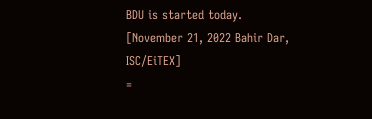BDU is started today.
[November 21, 2022 Bahir Dar, ISC/EiTEX]
=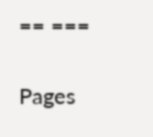== ===

Pages